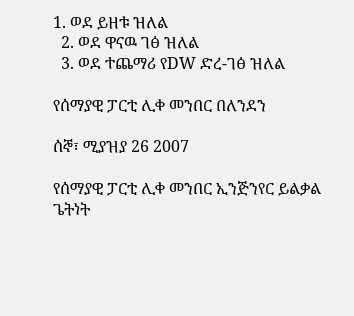1. ወደ ይዘቱ ዝለል
  2. ወደ ዋናዉ ገፅ ዝለል
  3. ወደ ተጨማሪ የDW ድረ-ገፅ ዝለል

የሰማያዊ ፓርቲ ሊቀ መንበር በለንደን

ሰኞ፣ ሚያዝያ 26 2007

የሰማያዊ ፓርቲ ሊቀ መንበር ኢንጅንየር ይልቃል ጌትነት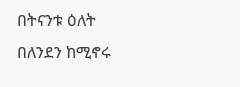በትናንቱ ዕለት በለንደን ከሚኖሩ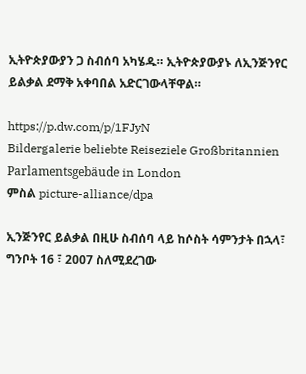ኢትዮጵያውያን ጋ ስብሰባ አካሄዱ። ኢትዮጵያውያኑ ለኢንጅንየር ይልቃል ደማቅ አቀባበል አድርገውላቸዋል።

https://p.dw.com/p/1FJyN
Bildergalerie beliebte Reiseziele Großbritannien Parlamentsgebäude in London
ምስል picture-alliance/dpa

ኢንጅንየር ይልቃል በዚሁ ስብሰባ ላይ ከሶስት ሳምንታት በኋላ፣ ግንቦት 16 ፣ 2007 ስለሚደረገው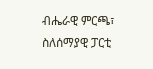ብሔራዊ ምርጫ፣ ስለሰማያዊ ፓርቲ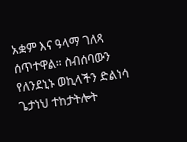አቋም እና ዓላማ ገለጻ ሰጥተዋል። ስብሰባውን የለንደኒኑ ወኪላችን ድልነሳ ጌታነህ ተከታትሎት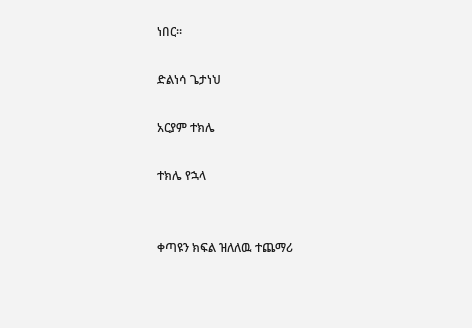ነበር።

ድልነሳ ጌታነህ

አርያም ተክሌ

ተክሌ የኋላ


ቀጣዩን ክፍል ዝለለዉ ተጨማሪ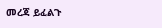መረጃ ይፈልጉ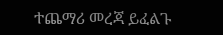ተጨማሪ መረጃ ይፈልጉ